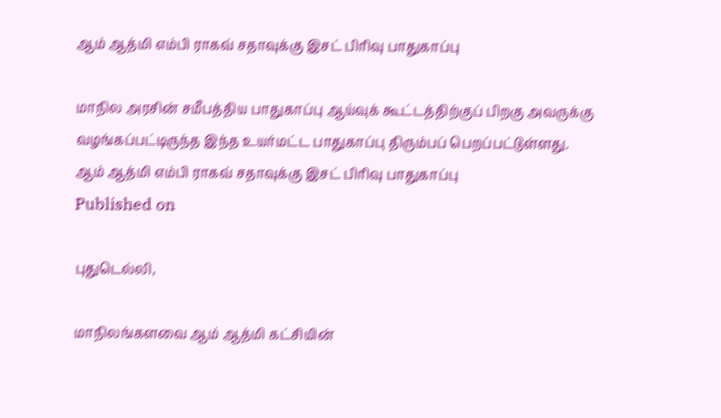ஆம் ஆத்மி எம்பி ராகவ் சதாவுக்கு இசட் பிரிவு பாதுகாப்பு

மாநில அரசின் சமீபத்திய பாதுகாப்பு ஆய்வுக் கூட்டத்திற்குப் பிறகு அவருக்கு வழங்கப்பட்டிருந்த இந்த உயர்மட்ட பாதுகாப்பு திரும்பப் பெறப்பட்டுள்ளது.
ஆம் ஆத்மி எம்பி ராகவ் சதாவுக்கு இசட் பிரிவு பாதுகாப்பு
Published on

புதுடெல்லி,

மாநிலங்களவை ஆம் ஆத்மி கட்சியின்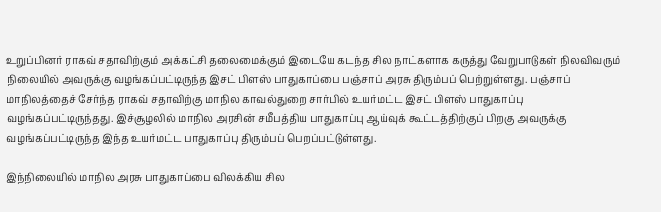உறுப்பினர் ராகவ் சதாவிற்கும் அக்கட்சி தலைமைக்கும் இடையே கடந்த சில நாட்களாக கருத்து வேறுபாடுகள் நிலவிவரும் நிலையில் அவருக்கு வழங்கப்பட்டிருந்த இசட் பிளஸ் பாதுகாப்பை பஞ்சாப் அரசு திரும்பப் பெற்றுள்ளது. பஞ்சாப் மாநிலத்தைச் சேர்ந்த ராகவ் சதாவிற்கு மாநில காவல்துறை சார்பில் உயர்மட்ட இசட் பிளஸ் பாதுகாப்பு வழங்கப்பட்டிருந்தது. இச்சூழலில் மாநில அரசின் சமீபத்திய பாதுகாப்பு ஆய்வுக் கூட்டத்திற்குப் பிறகு அவருக்கு வழங்கப்பட்டிருந்த இந்த உயர்மட்ட பாதுகாப்பு திரும்பப் பெறப்பட்டுள்ளது.

இந்நிலையில் மாநில அரசு பாதுகாப்பை விலக்கிய சில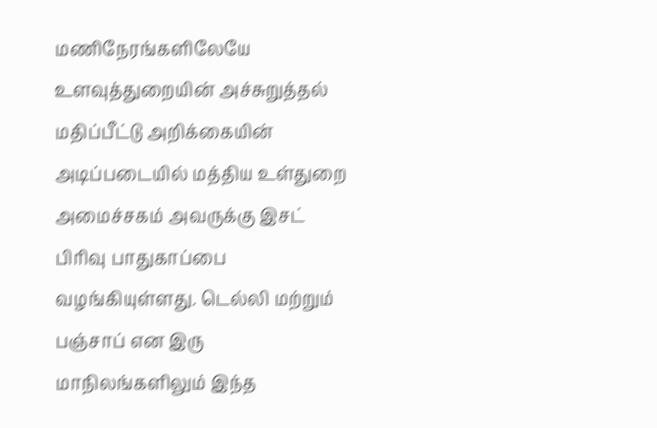மணிநேரங்களிலேயே உளவுத்துறையின் அச்சுறுத்தல் மதிப்பீட்டு அறிக்கையின் அடிப்படையில் மத்திய உள்துறை அமைச்சகம் அவருக்கு இசட் பிரிவு பாதுகாப்பை வழங்கியுள்ளது. டெல்லி மற்றும் பஞ்சாப் என இரு மாநிலங்களிலும் இந்த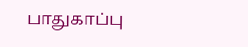பாதுகாப்பு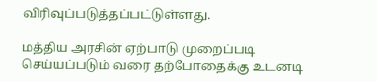விரிவுப்படுத்தப்பட்டுள்ளது.

மத்திய அரசின் ஏற்பாடு முறைப்படி செய்யப்படும் வரை தற்போதைக்கு உடனடி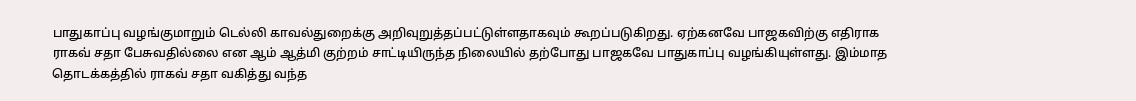பாதுகாப்பு வழங்குமாறும் டெல்லி காவல்துறைக்கு அறிவுறுத்தப்பட்டுள்ளதாகவும் கூறப்படுகிறது. ஏற்கனவே பாஜகவிற்கு எதிராக ராகவ் சதா பேசுவதில்லை என ஆம் ஆத்மி குற்றம் சாட்டியிருந்த நிலையில் தற்போது பாஜகவே பாதுகாப்பு வழங்கியுள்ளது. இம்மாத தொடக்கத்தில் ராகவ் சதா வகித்து வந்த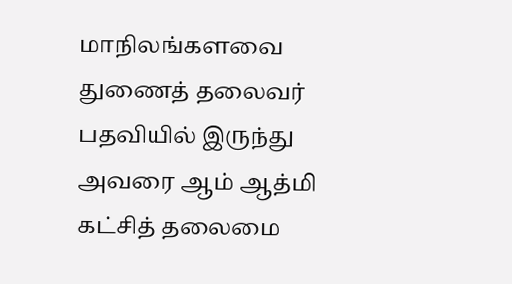மாநிலங்களவை துணைத் தலைவர் பதவியில் இருந்து அவரை ஆம் ஆத்மி கட்சித் தலைமை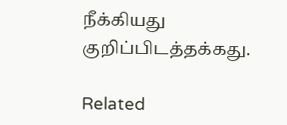நீக்கியது குறிப்பிடத்தக்கது.

Related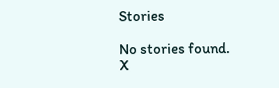Stories

No stories found.
X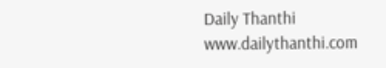Daily Thanthi
www.dailythanthi.com